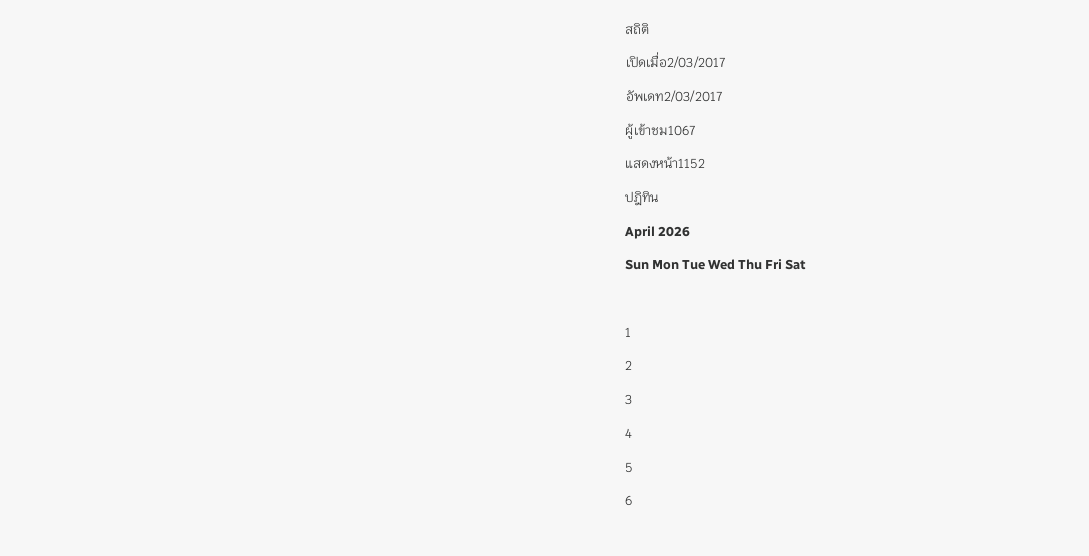สถิติ
เปิดเมื่อ2/03/2017
อัพเดท2/03/2017
ผู้เข้าชม1067
แสดงหน้า1152
ปฎิทิน
April 2026
Sun Mon Tue Wed Thu Fri Sat

1
2
3
4
5
6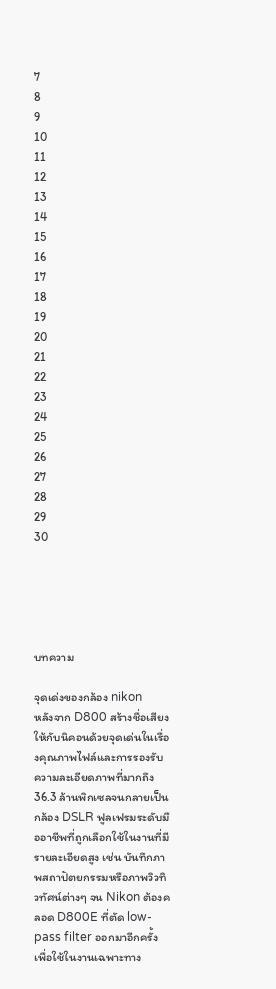7
8
9
10
11
12
13
14
15
16
17
18
19
20
21
22
23
24
25
26
27
28
29
30





บทความ

จุดเด่งของกล้อง nikon
หลังจาก D800 สร้างชื่อเสียงให้กับนิคอนด้วยจุดเด่นในเรื่องคุณภาพไฟล์และการรองรับความละเอียดภาพที่มากถึง 36.3 ล้านพิกเซลจนกลายเป็นกล้อง DSLR ฟูลเฟรมระดับมืออาชีพที่ถูกเลือกใช้ในงานที่มีรายละเอียดสูง เช่น บันทึกภาพสถาปัตยกรรมหรือภาพวิวทิวทัศน์ต่างๆ จน Nikon ต้องคลอด D800E ที่ตัด low-pass filter ออกมาอีกครั้งเพื่อใช้ในงานเฉพาะทาง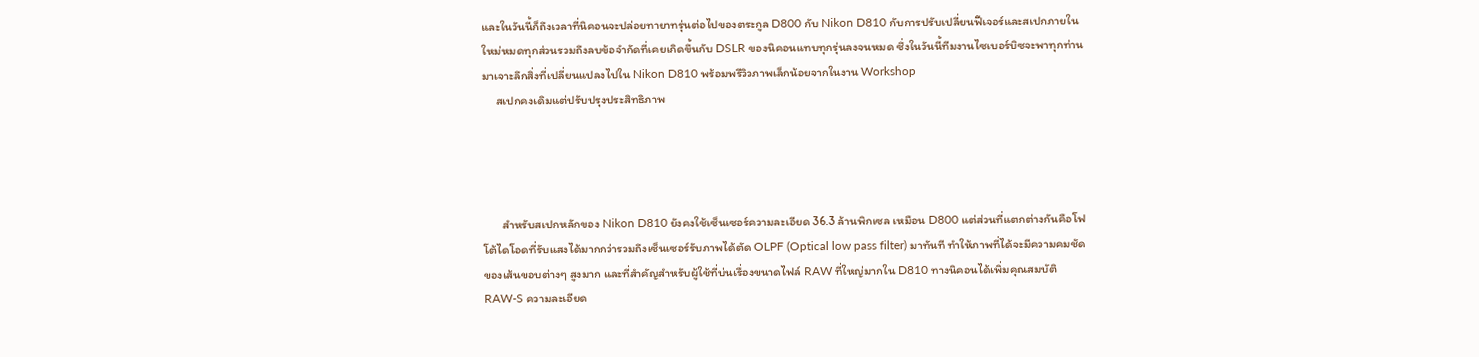และในวันนี้ก็ถึงเวลาที่นิคอนจะปล่อยทายาทรุ่นต่อไปของตระกูล D800 กับ Nikon D810 กับการปรับเปลี่ยนฟีเจอร์และสเปกภายในใหม่หมดทุกส่วนรวมถึงลบข้อจำกัดที่เคยเกิดขึ้นกับ DSLR ของนิคอนแทบทุกรุ่นลงจนหมด ซึ่งในวันนี้ทีมงานไซเบอร์บิซจะพาทุกท่านมาเจาะลึกสิ่งที่เปลี่ยนแปลงไปใน Nikon D810 พร้อมพรีวิวภาพเล็กน้อยจากในงาน Workshop
     สเปกคงเดิมแต่ปรับปรุงประสิทธิภาพ




       สำหรับสเปกหลักของ Nikon D810 ยังคงใช้เซ็นเซอร์ความละเอียด 36.3 ล้านพิกเซล เหมือน D800 แต่ส่วนที่แตกต่างกันคือโฟโต้ไดโอดที่รับแสงได้มากกว่ารวมถึงเซ็นเซอร์รับภาพได้ตัด OLPF (Optical low pass filter) มาทันที ทำให้ภาพที่ได้จะมีความคมชัดของเส้นขอบต่างๆ สูงมาก และที่สำคัญสำหรับผู้ใช้ที่บ่นเรื่องขนาดไฟล์ RAW ที่ใหญ่มากใน D810 ทางนิคอนได้เพิ่มคุณสมบัติ RAW-S ความละเอียด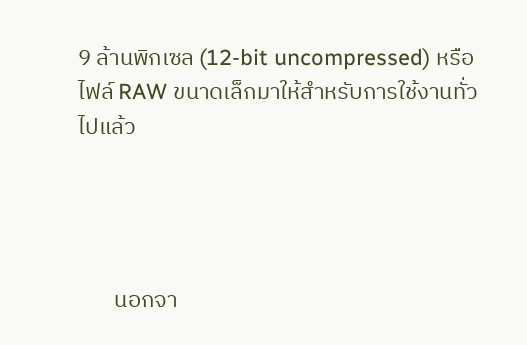9 ล้านพิกเซล (12-bit uncompressed) หรือไฟล์ RAW ขนาดเล็กมาให้สำหรับการใช้งานทั่วไปแล้ว




       นอกจา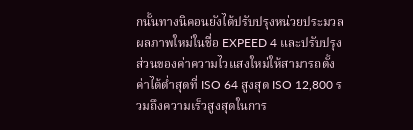กนั้นทางนิคอนยังได้ปรับปรุงหน่วยประมวลผลภาพใหม่ในชื่อ EXPEED 4 และปรับปรุงส่วนของค่าความไวแสงใหม่ให้สามารถตั้งค่าได้ต่ำสุดที่ ISO 64 สูงสุด ISO 12,800 รวมถึงความเร็วสูงสุดในการ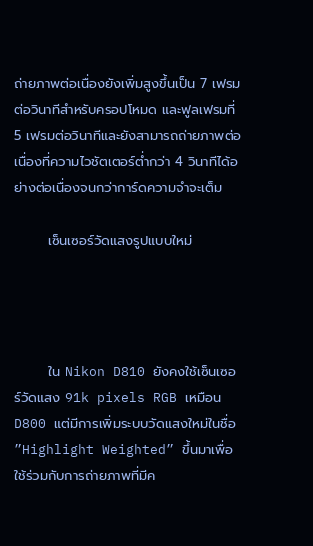ถ่ายภาพต่อเนื่องยังเพิ่มสูงขึ้นเป็น 7 เฟรมต่อวินาทีสำหรับครอปโหมด และฟูลเฟรมที่ 5 เฟรมต่อวินาทีและยังสามารถถ่ายภาพต่อเนื่องที่ความไวชัตเตอร์ต่ำกว่า 4 วินาทีได้อย่างต่อเนื่องจนกว่าการ์ดความจำจะเต็ม

       เซ็นเซอร์วัดแสงรูปแบบใหม่




       ใน Nikon D810 ยังคงใช้เซ็นเซอร์วัดแสง 91k pixels RGB เหมือน D800 แต่มีการเพิ่มระบบวัดแสงใหม่ในชื่อ ”Highlight Weighted” ขึ้นมาเพื่อใช้ร่วมกับการถ่ายภาพที่มีค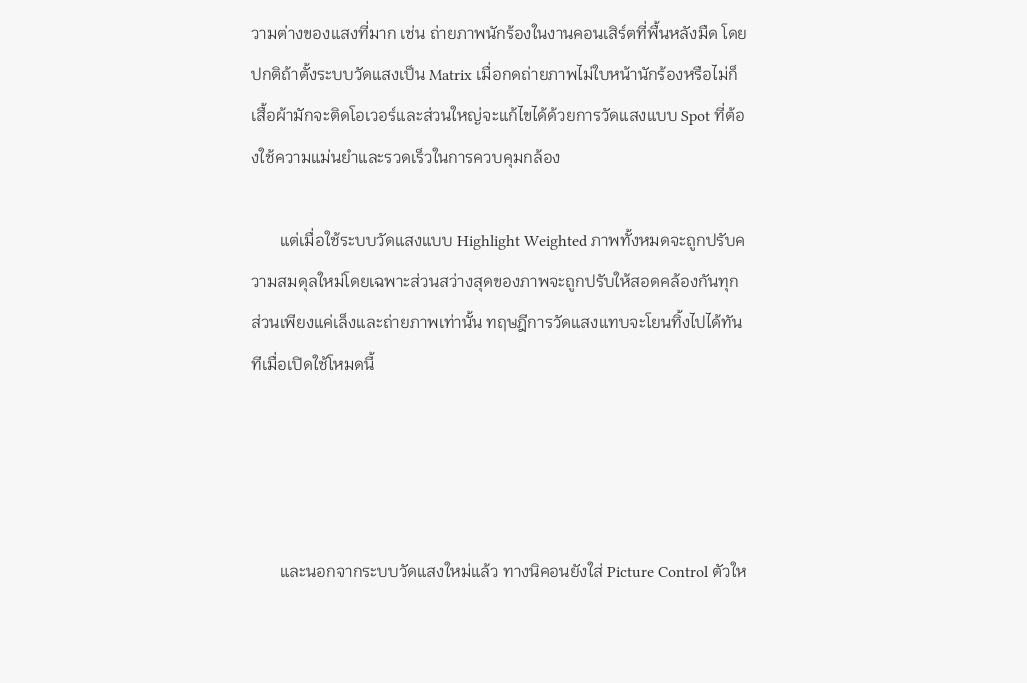วามต่างของแสงที่มาก เช่น ถ่ายภาพนักร้องในงานคอนเสิร์ตที่พื้นหลังมืด โดยปกติถ้าตั้งระบบวัดแสงเป็น Matrix เมื่อกดถ่ายภาพไม่ใบหน้านักร้องหรือไม่ก็เสื้อผ้ามักจะติดโอเวอร์และส่วนใหญ่จะแก้ไขได้ด้วยการวัดแสงแบบ Spot ที่ต้องใช้ความแม่นยำและรวดเร็วในการควบคุมกล้อง

       แต่เมื่อใช้ระบบวัดแสงแบบ Highlight Weighted ภาพทั้งหมดจะถูกปรับความสมดุลใหม่โดยเฉพาะส่วนสว่างสุดของภาพจะถูกปรับให้สอดคล้องกันทุกส่วนเพียงแค่เล็งและถ่ายภาพเท่านั้น ทฤษฎีการวัดแสงแทบจะโยนทิ้งไปได้ทันทีเมื่อเปิดใช้โหมดนี้




       และนอกจากระบบวัดแสงใหม่แล้ว ทางนิคอนยังใส่ Picture Control ตัวให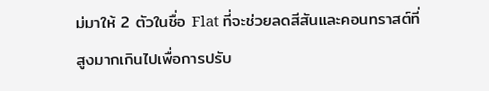ม่มาให้ 2 ตัวในชื่อ Flat ที่จะช่วยลดสีสันและคอนทราสต์ที่สูงมากเกินไปเพื่อการปรับ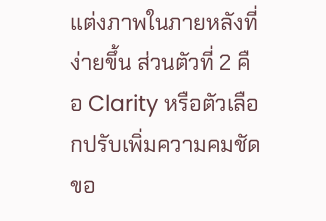แต่งภาพในภายหลังที่ง่ายขึ้น ส่วนตัวที่ 2 คือ Clarity หรือตัวเลือกปรับเพิ่มความคมชัดขอ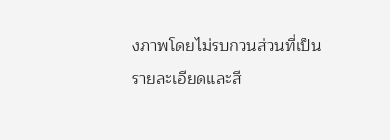งภาพโดยไม่รบกวนส่วนที่เป็นรายละเอียดและสี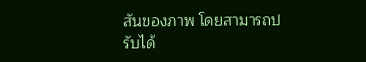สันของภาพ โดยสามารถปรับได้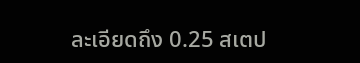ละเอียดถึง 0.25 สเตป